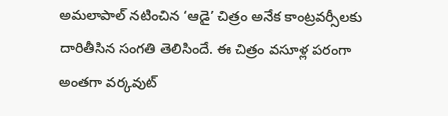అమలాపాల్ నటించిన ‘ఆడై’ చిత్రం అనేక కాంట్రవర్సీలకు దారితీసిన సంగతి తెలిసిందే. ఈ చిత్రం వసూళ్ల పరంగా అంతగా వర్కవుట్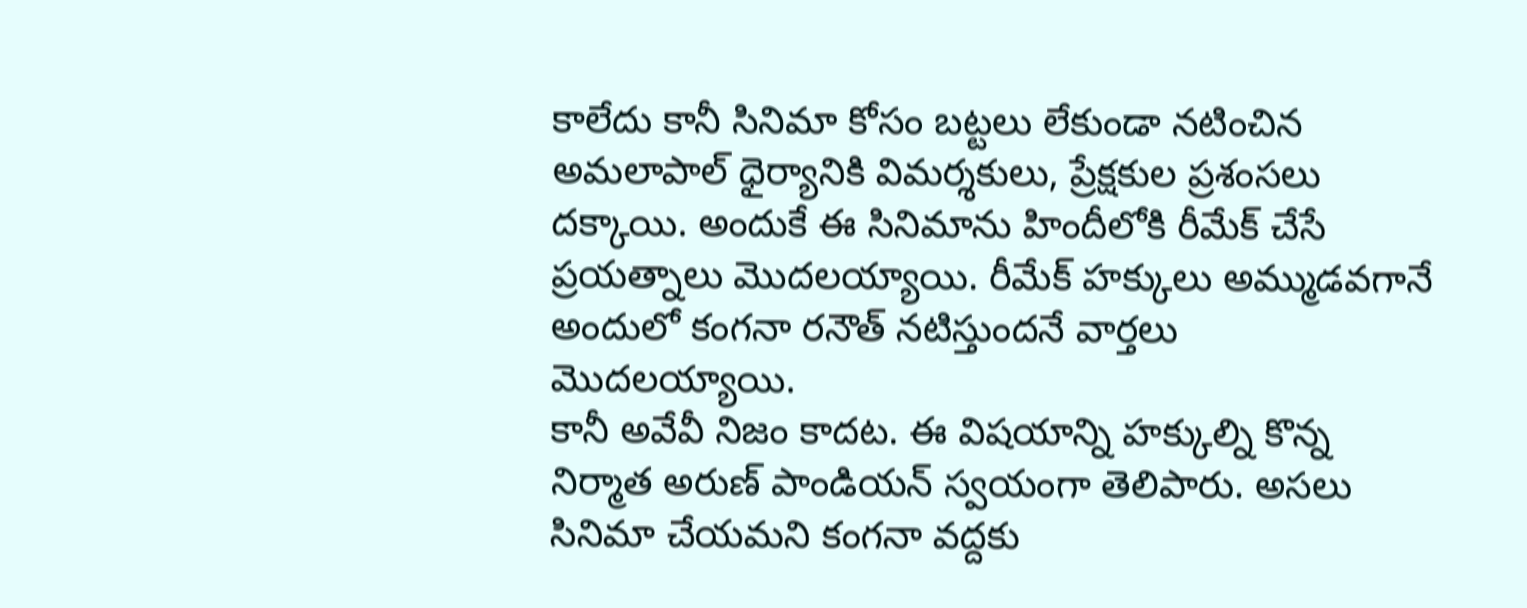కాలేదు కానీ సినిమా కోసం బట్టలు లేకుండా నటించిన అమలాపాల్ ధైర్యానికి విమర్శకులు, ప్రేక్షకుల ప్రశంసలు దక్కాయి. అందుకే ఈ సినిమాను హిందీలోకి రీమేక్ చేసే ప్రయత్నాలు మొదలయ్యాయి. రీమేక్ హక్కులు అమ్ముడవగానే అందులో కంగనా రనౌత్ నటిస్తుందనే వార్తలు మొదలయ్యాయి.
కానీ అవేవీ నిజం కాదట. ఈ విషయాన్ని హక్కుల్ని కొన్న నిర్మాత అరుణ్ పాండియన్ స్వయంగా తెలిపారు. అసలు సినిమా చేయమని కంగనా వద్దకు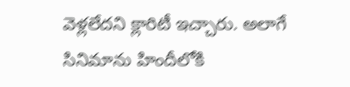వెళ్లలేదని క్లారిటీ ఇచ్చారు. అలాగే సినిమాను హిందీలోకి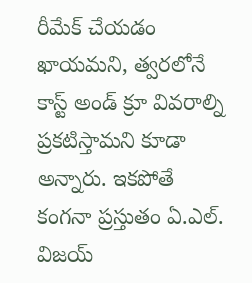రీమేక్ చేయడం ఖాయమని, త్వరలోనే కాస్ట్ అండ్ క్రూ వివరాల్ని ప్రకటిస్తామని కూడా అన్నారు. ఇకపోతే కంగనా ప్రస్తుతం ఏ.ఎల్. విజయ్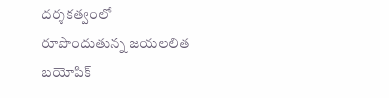దర్శకత్వంలో రూపొందుతున్న జయలలిత బయోపిక్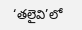‘తలైవి’లో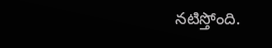నటిస్తోంది.